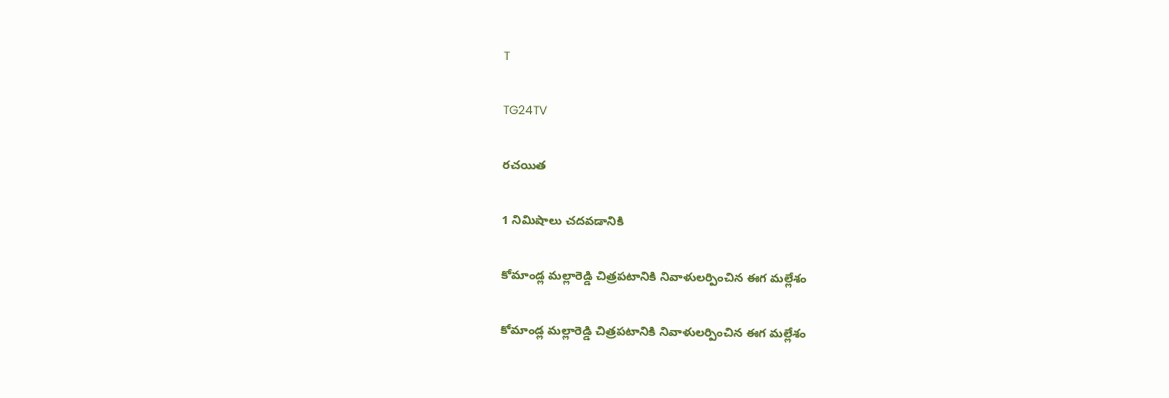T

TG24TV

రచయిత

1 నిమిషాలు చదవడానికి

కోమాండ్ల మల్లారెడ్డి చిత్రపటానికి నివాళులర్పించిన ఈగ మల్లేశం

కోమాండ్ల మల్లారెడ్డి చిత్రపటానికి నివాళులర్పించిన ఈగ మల్లేశం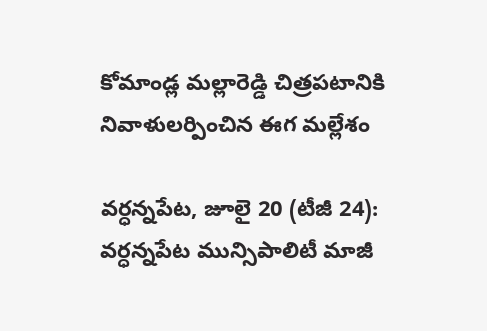కోమాండ్ల మల్లారెడ్డి చిత్రపటానికి నివాళులర్పించిన ఈగ మల్లేశం

వర్ధన్నపేట, జూలై 20 (టీజీ 24): వర్ధన్నపేట మున్సిపాలిటీ మాజీ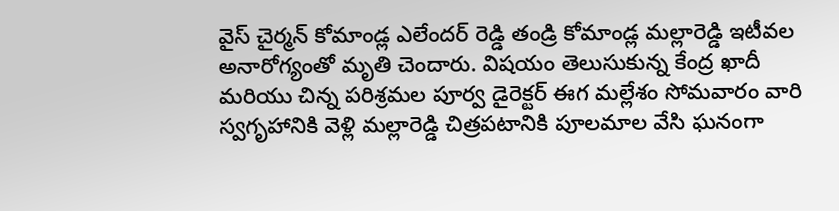వైస్ చైర్మన్ కోమాండ్ల ఎలేందర్ రెడ్డి తండ్రి కోమాండ్ల మల్లారెడ్డి ఇటీవల అనారోగ్యంతో మృతి చెందారు. విషయం తెలుసుకున్న కేంద్ర ఖాదీ మరియు చిన్న పరిశ్రమల పూర్వ డైరెక్టర్ ఈగ మల్లేశం సోమవారం వారి స్వగృహానికి వెళ్లి మల్లారెడ్డి చిత్రపటానికి పూలమాల వేసి ఘనంగా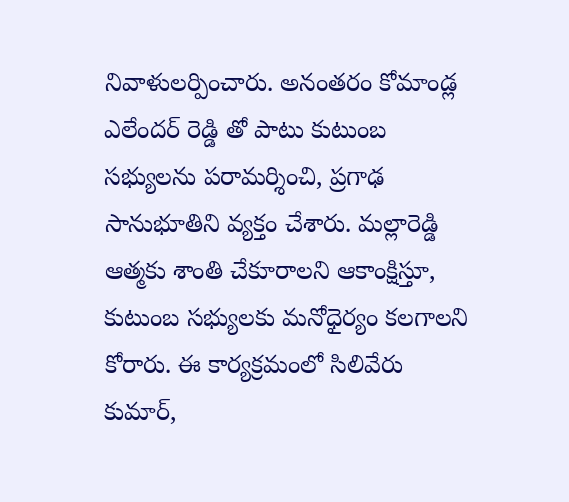నివాళులర్పించారు. అనంతరం కోమాండ్ల ఎలేందర్ రెడ్డి తో పాటు కుటుంబ సభ్యులను పరామర్శించి, ప్రగాఢ సానుభూతిని వ్యక్తం చేశారు. మల్లారెడ్డి ఆత్మకు శాంతి చేకూరాలని ఆకాంక్షిస్తూ, కుటుంబ సభ్యులకు మనోధైర్యం కలగాలని కోరారు. ఈ కార్యక్రమంలో సిలివేరు కుమార్,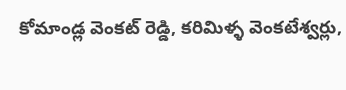కోమాండ్ల వెంకట్ రెడ్డి, కరిమిళ్ళ వెంకటేశ్వర్లు,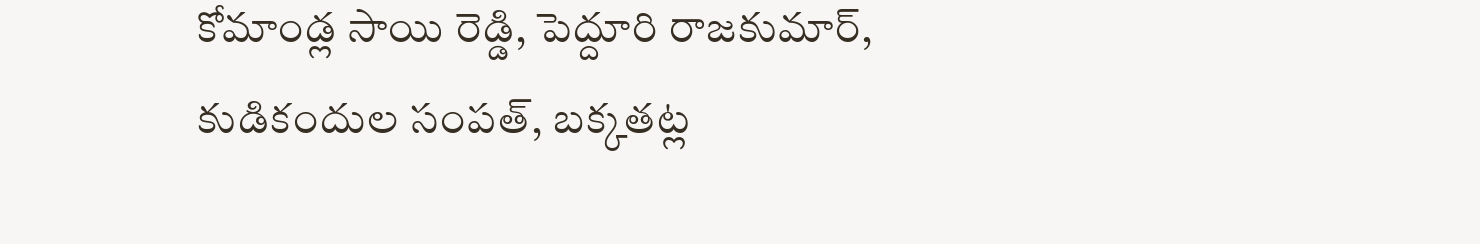కోమాండ్ల సాయి రెడ్డి, పెద్దూరి రాజకుమార్, కుడికందుల సంపత్, బక్కతట్ల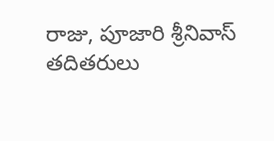రాజు, పూజారి శ్రీనివాస్ తదితరులు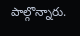పాల్గొన్నారు.